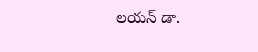లయన్ డా.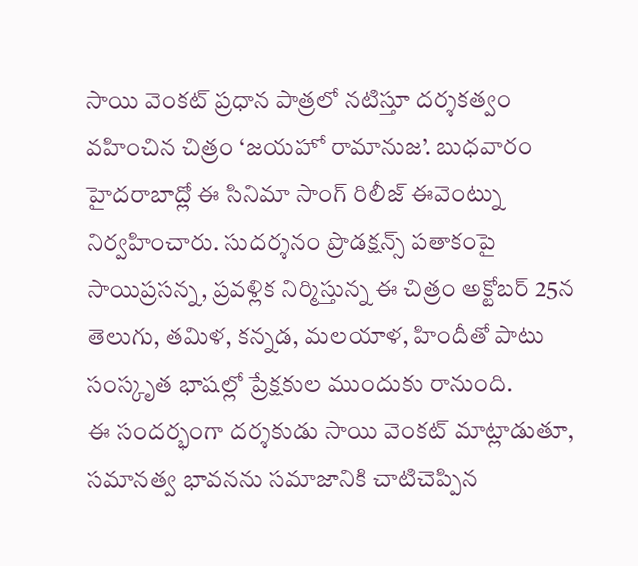సాయి వెంకట్ ప్రధాన పాత్రలో నటిస్తూ దర్శకత్వం వహించిన చిత్రం ‘జయహో రామానుజ’. బుధవారం హైదరాబాద్లో ఈ సినిమా సాంగ్ రిలీజ్ ఈవెంట్ను నిర్వహించారు. సుదర్శనం ప్రొడక్షన్స్ పతాకంపై సాయిప్రసన్న, ప్రవళ్లిక నిర్మిస్తున్న ఈ చిత్రం అక్టోబర్ 25న తెలుగు, తమిళ, కన్నడ, మలయాళ, హిందీతో పాటు సంస్కృత భాషల్లో ప్రేక్షకుల ముందుకు రానుంది.
ఈ సందర్భంగా దర్శకుడు సాయి వెంకట్ మాట్లాడుతూ, సమానత్వ భావనను సమాజానికి చాటిచెప్పిన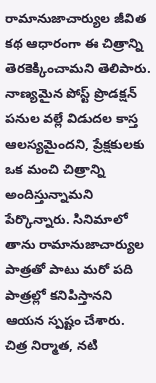రామానుజాచార్యుల జీవిత కథ ఆధారంగా ఈ చిత్రాన్ని తెరకెక్కించామని తెలిపారు. నాణ్యమైన పోస్ట్ ప్రొడక్షన్ పనుల వల్లే విడుదల కాస్త ఆలస్యమైందని, ప్రేక్షకులకు ఒక మంచి చిత్రాన్ని అందిస్తున్నామని పేర్కొన్నారు. సినిమాలో తాను రామానుజాచార్యుల పాత్రతో పాటు మరో పది పాత్రల్లో కనిపిస్తానని ఆయన స్పష్టం చేశారు.
చిత్ర నిర్మాత, నటి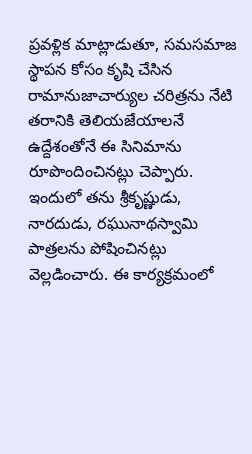ప్రవళ్లిక మాట్లాడుతూ, సమసమాజ స్థాపన కోసం కృషి చేసిన రామానుజాచార్యుల చరిత్రను నేటి తరానికి తెలియజేయాలనే ఉద్దేశంతోనే ఈ సినిమాను రూపొందించినట్లు చెప్పారు. ఇందులో తను శ్రీకృష్ణుడు, నారదుడు, రఘునాథస్వామి పాత్రలను పోషించినట్లు వెల్లడించారు. ఈ కార్యక్రమంలో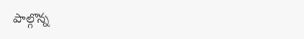పాల్గొన్న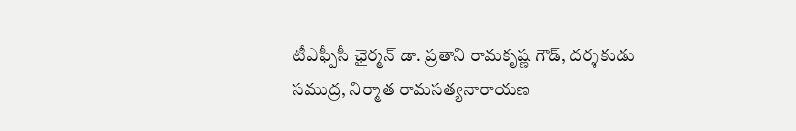టీఎఫ్పీసీ ఛైర్మన్ డా. ప్రతాని రామకృష్ణ గౌడ్, దర్శకుడు సముద్ర, నిర్మాత రామసత్యనారాయణ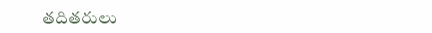తదితరులు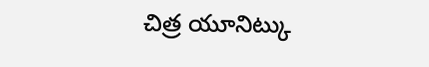చిత్ర యూనిట్కు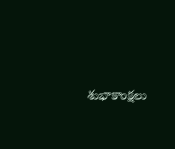శుభాకాంక్షలు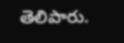తెలిపారు.